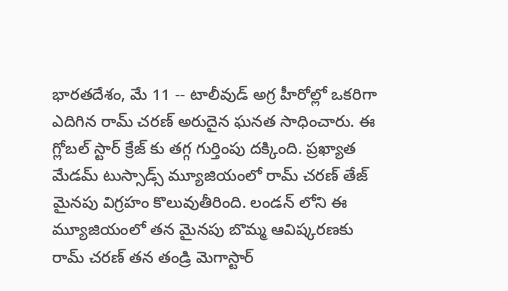భారతదేశం, మే 11 -- టాలీవుడ్ అగ్ర హీరోల్లో ఒకరిగా ఎదిగిన రామ్ చరణ్ అరుదైన ఘనత సాధించారు. ఈ గ్లోబల్ స్టార్ క్రేజ్ కు తగ్గ గుర్తింపు దక్కింది. ప్రఖ్యాత మేడమ్ టుస్సాడ్స్ మ్యూజియంలో రామ్ చరణ్ తేజ్ మైనపు విగ్రహం కొలువుతీరింది. లండన్ లోని ఈ మ్యూజియంలో తన మైనపు బొమ్మ ఆవిష్కరణకు రామ్ చరణ్ తన తండ్రి మెగాస్టార్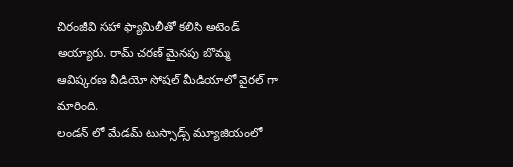చిరంజీవి సహా ఫ్యామిలీతో కలిసి అటెండ్ అయ్యారు. రామ్ చరణ్ మైనపు బొమ్మ ఆవిష్కరణ వీడియో సోషల్ మీడియాలో వైరల్ గా మారింది.
లండన్ లో మేడమ్ టుస్సాడ్స్ మ్యూజియంలో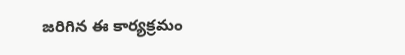జరిగిన ఈ కార్యక్రమం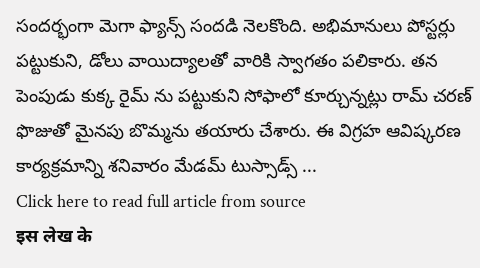సందర్భంగా మెగా ఫ్యాన్స్ సందడి నెలకొంది. అభిమానులు పోస్టర్లు పట్టుకుని, డోలు వాయిద్యాలతో వారికి స్వాగతం పలికారు. తన పెంపుడు కుక్క రైమ్ ను పట్టుకుని సోఫాలో కూర్చున్నట్లు రామ్ చరణ్ ఫొజుతో మైనపు బొమ్మను తయారు చేశారు. ఈ విగ్రహ ఆవిష్కరణ కార్యక్రమాన్ని శనివారం మేడమ్ టుస్సాడ్స్ ...
Click here to read full article from source
इस लेख के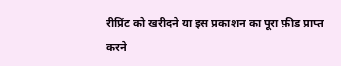रीप्रिंट को खरीदने या इस प्रकाशन का पूरा फ़ीड प्राप्त करने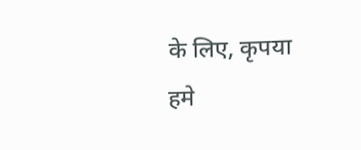के लिए, कृपया
हमे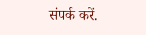संपर्क करें.